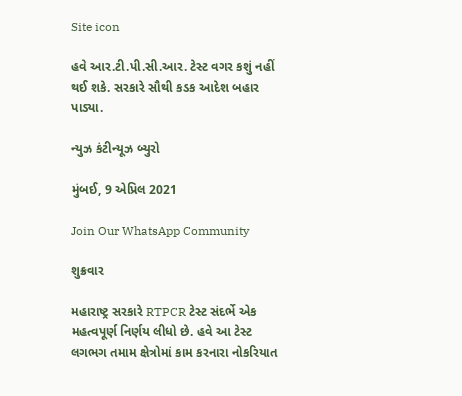Site icon

હવે આર.ટી.પી.સી.આર. ટેસ્ટ વગર કશું નહીં થઈ શકે. સરકારે સૌથી કડક આદેશ બહાર પાડ્યા.

ન્યુઝ કંટીન્યૂઝ બ્યુરો

મુંબઈ, 9 એપ્રિલ 2021

Join Our WhatsApp Community

શુક્રવાર

મહારાષ્ટ્ર સરકારે RTPCR ટેસ્ટ સંદર્ભે એક મહત્વપૂર્ણ નિર્ણય લીધો છે. હવે આ ટેસ્ટ લગભગ તમામ ક્ષેત્રોમાં કામ કરનારા નોકરિયાત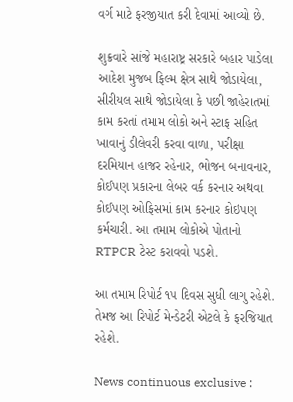વર્ગ માટે ફરજીયાત કરી દેવામાં આવ્યો છે.

શુક્રવારે સાંજે મહારાષ્ટ્ર સરકારે બહાર પાડેલા આદેશ મુજબ ફિલ્મ ક્ષેત્ર સાથે જોડાયેલા, સીરીયલ સાથે જોડાયેલા કે પછી જાહેરાતમાં કામ કરતાં તમામ લોકો અને સ્ટાફ સહિત ખાવાનું ડીલેવરી કરવા વાળા, પરીક્ષા દરમિયાન હાજર રહેનાર, ભોજન બનાવનાર, કોઈપણ પ્રકારના લેબર વર્ક કરનાર અથવા કોઈપણ ઓફિસમાં કામ કરનાર કોઇપણ કર્મચારી. આ તમામ લોકોએ પોતાનો RTPCR ટેસ્ટ કરાવવો પડશે.

આ તમામ રિપોર્ટ ૧૫ દિવસ સુધી લાગુ રહેશે. તેમજ આ રિપોર્ટ મેન્ડેટરી એટલે કે ફરજિયાત રહેશે.

News continuous exclusive :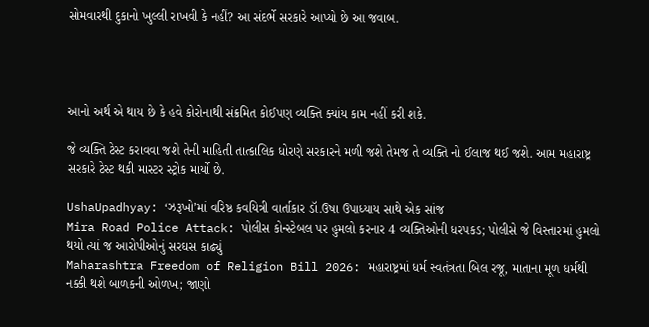સોમવારથી દુકાનો ખુલ્લી રાખવી કે નહીં? આ સંદર્ભે સરકારે આપ્યો છે આ જવાબ.




આનો અર્થ એ થાય છે કે હવે કોરોનાથી સંક્રમિત કોઈપણ વ્યક્તિ ક્યાંય કામ નહીં કરી શકે.

જે વ્યક્તિ ટેસ્ટ કરાવવા જશે તેની માહિતી તાત્કાલિક ધોરણે સરકારને મળી જશે તેમજ તે વ્યક્તિ નો ઈલાજ થઈ જશે. આમ મહારાષ્ટ્ર સરકારે ટેસ્ટ થકી માસ્ટર સ્ટ્રોક માર્યો છે.

UshaUpadhyay: ‘ઝરૂખો’માં વરિષ્ઠ કવયિત્રી વાર્તાકાર ડૉ.ઉષા ઉપાધ્યાય સાથે એક સાંજ
Mira Road Police Attack: પોલીસ કોન્સ્ટેબલ પર હુમલો કરનાર 4 વ્યક્તિઓની ધરપકડ; પોલીસે જે વિસ્તારમાં હુમલો થયો ત્યાં જ આરોપીઓનું સરઘસ કાઢ્યું
Maharashtra Freedom of Religion Bill 2026: મહારાષ્ટ્રમાં ધર્મ સ્વતંત્રતા બિલ રજૂ, માતાના મૂળ ધર્મથી નક્કી થશે બાળકની ઓળખ; જાણો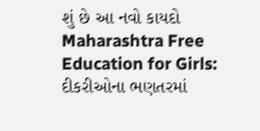શું છે આ નવો કાયદો
Maharashtra Free Education for Girls: દીકરીઓના ભણતરમાં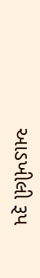આડખીલી રૂપ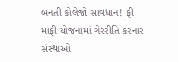બનતી કોલેજો સાવધાન! ફી માફી યોજનામાં ગેરરીતિ કરનાર સંસ્થાઓ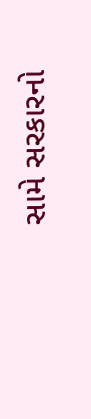સામે સરકારનો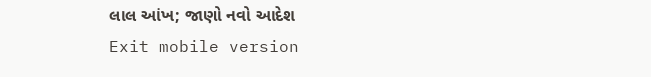લાલ આંખ; જાણો નવો આદેશ
Exit mobile version